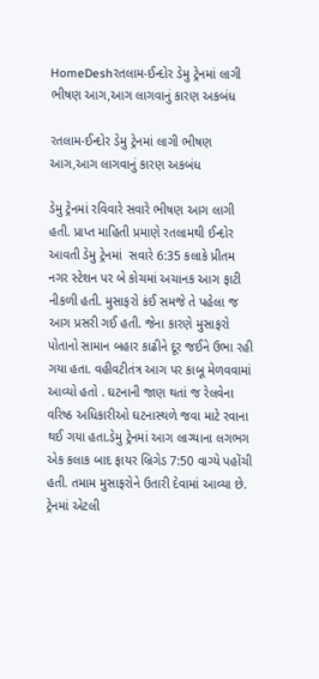HomeDeshરતલામ-ઈન્દોર ડેમુ ટ્રેનમાં લાગી ભીષણ આગ,આગ લાગવાનું કારણ અકબંધ

રતલામ-ઈન્દોર ડેમુ ટ્રેનમાં લાગી ભીષણ આગ,આગ લાગવાનું કારણ અકબંધ

ડેમુ ટ્રેનમાં રવિવારે સવારે ભીષણ આગ લાગી હતી. પ્રાપ્ત માહિતી પ્રમાણે રતલામથી ઈન્દોર આવતી ડેમુ ટ્રેનમાં  સવારે 6:35 કલાકે પ્રીતમ નગર સ્ટેશન પર બે કોચમાં અચાનક આગ ફાટી નીકળી હતી. મુસાફરો કંઈ સમજે તે પહેલા જ આગ પ્રસરી ગઈ હતી. જેના કારણે મુસાફરો પોતાનો સામાન બહાર કાઢીને દૂર જઈને ઉભા રહી ગયા હતા. વહીવટીતંત્ર આગ પર કાબૂ મેળવવામાં આવ્યો હતો . ઘટનાની જાણ થતાં જ રેલવેના વરિષ્ઠ અધિકારીઓ ઘટનાસ્થળે જવા માટે રવાના થઈ ગયા હતા.ડેમુ ટ્રેનમાં આગ લાગ્યાના લગભગ એક કલાક બાદ ફાયર બ્રિગેડ 7:50 વાગ્યે પહોંચી હતી. તમામ મુસાફરોને ઉતારી દેવામાં આવ્યા છે. ટ્રેનમાં એટલી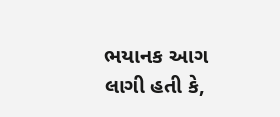ભયાનક આગ લાગી હતી કે,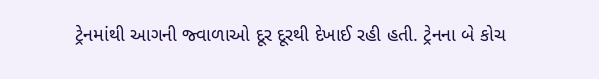ટ્રેનમાંથી આગની જ્વાળાઓ દૂર દૂરથી દેખાઈ રહી હતી. ટ્રેનના બે કોચ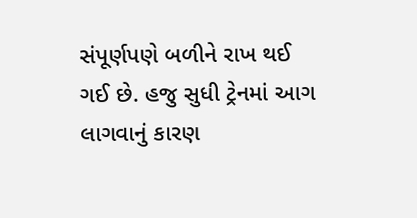સંપૂર્ણપણે બળીને રાખ થઈ ગઈ છે. હજુ સુધી ટ્રેનમાં આગ લાગવાનું કારણ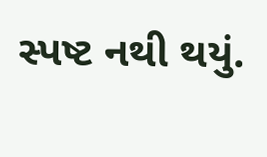સ્પષ્ટ નથી થયું.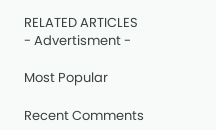RELATED ARTICLES
- Advertisment -

Most Popular

Recent Comments